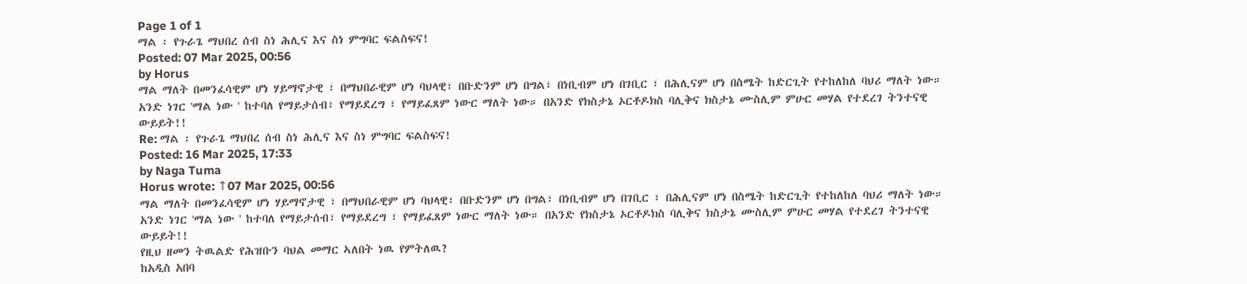Page 1 of 1
ማል ፡ የጉራጌ ማህበረ ሰብ ስነ ሕሊና እና ስነ ምግባር ፍልስፍና!
Posted: 07 Mar 2025, 00:56
by Horus
ማል ማለት በመንፈሳዊም ሆነ ሃይማኖታዊ ፣ በማህበራዊም ሆነ ባህላዊ፣ በቡድንም ሆነ በግል፣ በነቢብም ሆነ በገቢር ፣ በሕሊናም ሆነ በስሜት ከድርጊት የተከለከለ ባህሪ ማለት ነው። አንድ ነገር 'ማል ነው ' ከተባለ የማይታሰብ፣ የማይደረግ ፣ የማይፈጸም ነውር ማለት ነው። በአንድ የክስታኔ ኦርቶዶክስ ባሊቅና ክስታኔ ሙስሊም ምሁር መሃል የተደረገ ትንተናዊ ውይይት!!
Re: ማል ፡ የጉራጌ ማህበረ ሰብ ስነ ሕሊና እና ስነ ምግባር ፍልስፍና!
Posted: 16 Mar 2025, 17:33
by Naga Tuma
Horus wrote: ↑07 Mar 2025, 00:56
ማል ማለት በመንፈሳዊም ሆነ ሃይማኖታዊ ፣ በማህበራዊም ሆነ ባህላዊ፣ በቡድንም ሆነ በግል፣ በነቢብም ሆነ በገቢር ፣ በሕሊናም ሆነ በስሜት ከድርጊት የተከለከለ ባህሪ ማለት ነው። አንድ ነገር 'ማል ነው ' ከተባለ የማይታሰብ፣ የማይደረግ ፣ የማይፈጸም ነውር ማለት ነው። በአንድ የክስታኔ ኦርቶዶክስ ባሊቅና ክስታኔ ሙስሊም ምሁር መሃል የተደረገ ትንተናዊ ውይይት!!
የዚህ ዘመን ትዉልድ የሕዝቡን ባህል መማር ኣለበት ነዉ የምትለዉ?
ከአዲስ አበባ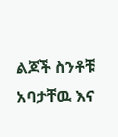ልጆች ስንቶቹ አባታቸዉ እና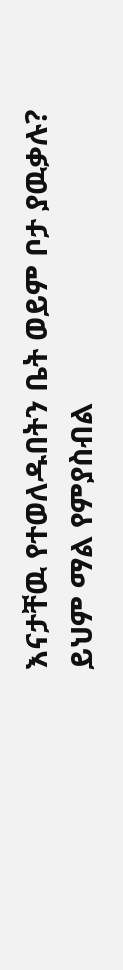እናታቸዉ የተወለዱበትን ቤት ወይም ቦታ ያዉቃሉ?
ይህም ማል የምያስብል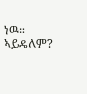ነዉ። ኣይዴለም?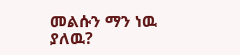መልሱን ማን ነዉ ያለዉ?